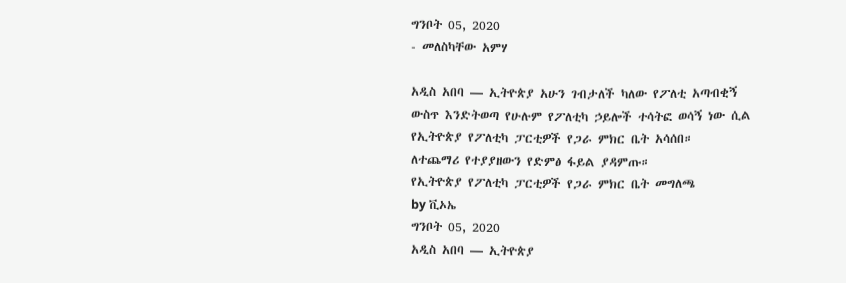ግንቦት 05, 2020
- መለስካቸው አምሃ

አዲስ አበባ — ኢትዮጵያ አሁን ገብታለች ካለው የፖለቲ አጣብቂኝ ውስጥ እንድትወጣ የሁሉም የፖለቲካ ኃይሎች ተሳትፎ ወሳኝ ነው ሲል የኢትዮጵያ የፖለቲካ ፓርቲዎች የጋራ ምክር ቤት አሳሰበ።
ለተጨማሪ የተያያዘውን የድምፅ ፋይል ያዳምጡ።
የኢትዮጵያ የፖለቲካ ፓርቲዎች የጋራ ምክር ቤት መግለጫ
by ቪኦኤ
ግንቦት 05, 2020
አዲስ አበባ — ኢትዮጵያ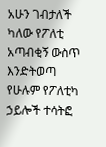አሁን ገብታለች ካለው የፖለቲ አጣብቂኝ ውስጥ እንድትወጣ የሁሉም የፖለቲካ ኃይሎች ተሳትፎ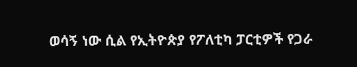ወሳኝ ነው ሲል የኢትዮጵያ የፖለቲካ ፓርቲዎች የጋራ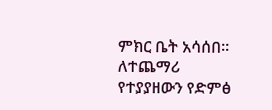ምክር ቤት አሳሰበ።
ለተጨማሪ የተያያዘውን የድምፅ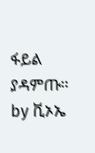ፋይል ያዳምጡ።
by ቪኦኤ